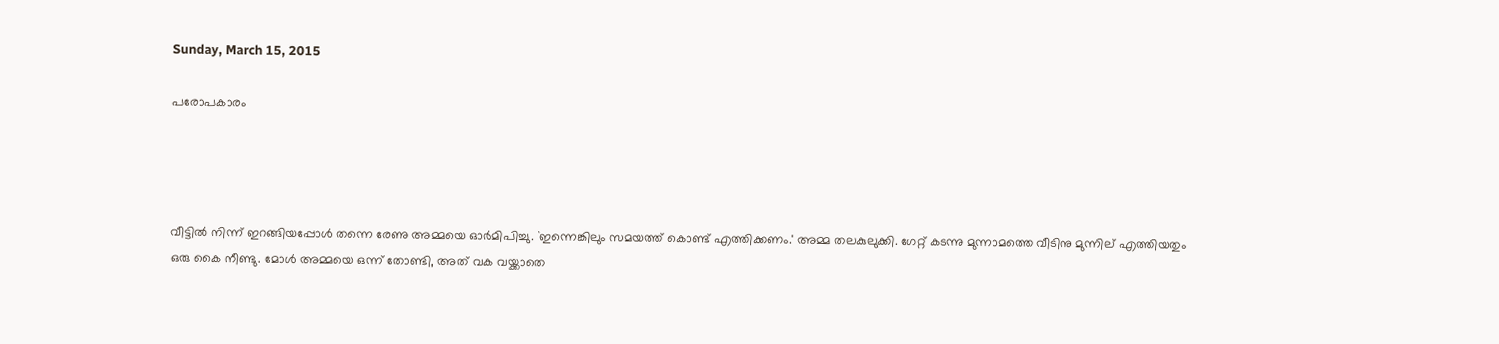Sunday, March 15, 2015

പരോപകാരം




വീട്ടിൽ നിന്ന് ഇറങ്ങിയപ്പോൾ തന്നെ രേണു അമ്മയെ ഓർമിപിച്ചു. `ഇന്നെങ്കിലും സമയത്ത് കൊണ്ട് എത്തിക്കണം.' അമ്മ തലകുലുക്കി. ഗേറ്റ് കടന്നു മുന്നാമത്തെ വീടിനു മുന്നില് എത്തിയതും ഒരു കൈ നീണ്ടു. മോൾ അമ്മയെ ഒന്ന് തോണ്ടി, അത് വക വയ്ക്കാതെ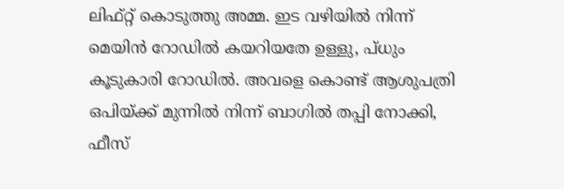ലിഫ്റ്റ്‌ കൊടുത്തു അമ്മ. ഇട വഴിയിൽ നിന്ന് മെയിൻ റോഡിൽ കയറിയതേ ഉള്ളു, പ്ധും കൂടുകാരി റോഡിൽ. അവളെ കൊണ്ട് ആശുപത്രി ഒപിയ്ക്ക് മുന്നിൽ നിന്ന് ബാഗിൽ തപ്പി നോക്കി, ഫീസ്‌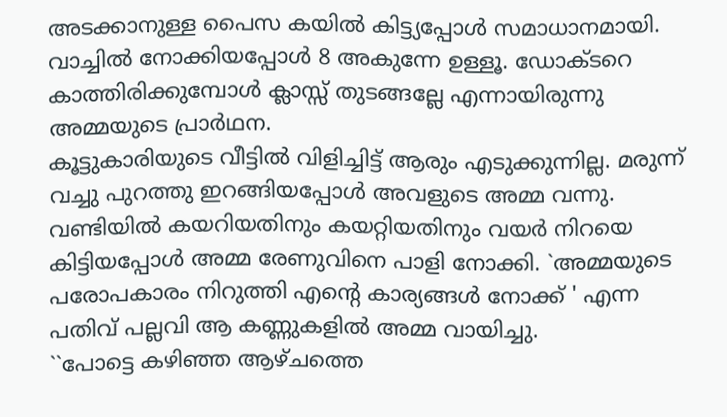അടക്കാനുള്ള പൈസ കയിൽ കിട്ട്യപ്പോൾ സമാധാനമായി. വാച്ചിൽ നോക്കിയപ്പോൾ 8 അകുന്നേ ഉള്ളൂ. ഡോക്ടറെ കാത്തിരിക്കുമ്പോൾ ക്ലാസ്സ്‌ തുടങ്ങല്ലേ എന്നായിരുന്നു അമ്മയുടെ പ്രാർഥന.
കൂട്ടുകാരിയുടെ വീട്ടിൽ വിളിച്ചിട്ട് ആരും എടുക്കുന്നില്ല. മരുന്ന് വച്ചു പുറത്തു ഇറങ്ങിയപ്പോൾ അവളുടെ അമ്മ വന്നു. വണ്ടിയിൽ കയറിയതിനും കയറ്റിയതിനും വയർ നിറയെ കിട്ടിയപ്പോൾ അമ്മ രേണുവിനെ പാളി നോക്കി. `അമ്മയുടെ പരോപകാരം നിറുത്തി എന്റെ കാര്യങ്ങൾ നോക്ക് ' എന്ന പതിവ് പല്ലവി ആ കണ്ണുകളിൽ അമ്മ വായിച്ചു.
``പോട്ടെ കഴിഞ്ഞ ആഴ്ചത്തെ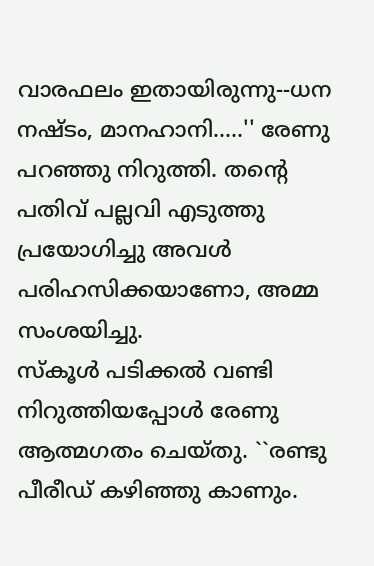വാരഫലം ഇതായിരുന്നു--ധന നഷ്ടം, മാനഹാനി.....'' രേണു പറഞ്ഞു നിറുത്തി. തന്റെ പതിവ് പല്ലവി എടുത്തു പ്രയോഗിച്ചു അവൾ പരിഹസിക്കയാണോ, അമ്മ സംശയിച്ചു.
സ്കൂൾ പടിക്കൽ വണ്ടി നിറുത്തിയപ്പോൾ രേണു ആത്മഗതം ചെയ്തു. ``രണ്ടു പീരീഡ്‌ കഴിഞ്ഞു കാണും.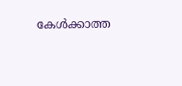കേൾക്കാത്ത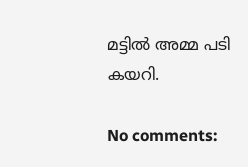മട്ടിൽ അമ്മ പടി കയറി.

No comments: